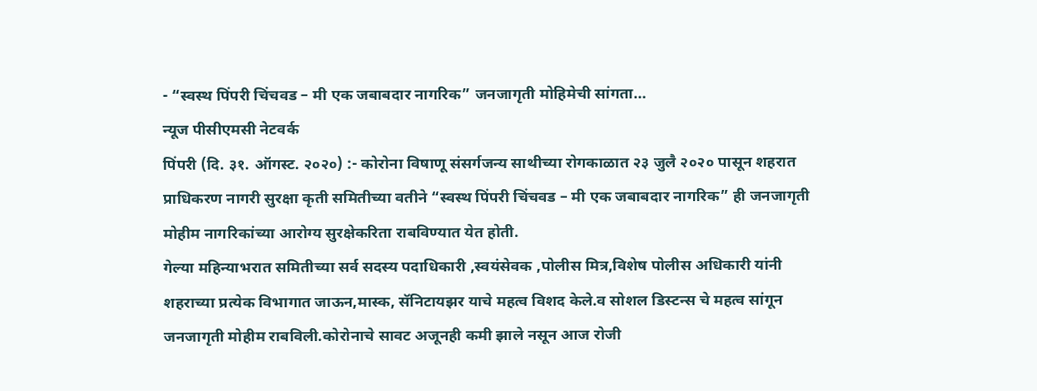- “स्वस्थ पिंपरी चिंचवड – मी एक जबाबदार नागरिक” जनजागृती मोहिमेची सांगता…
न्यूज पीसीएमसी नेटवर्क
पिंपरी (दि. ३१. ऑगस्ट. २०२०) :- कोरोना विषाणू संसर्गजन्य साथीच्या रोगकाळात २३ जुलै २०२० पासून शहरात प्राधिकरण नागरी सुरक्षा कृती समितीच्या वतीने “स्वस्थ पिंपरी चिंचवड – मी एक जबाबदार नागरिक” ही जनजागृती मोहीम नागरिकांच्या आरोग्य सुरक्षेकरिता राबविण्यात येत होती.
गेल्या महिन्याभरात समितीच्या सर्व सदस्य पदाधिकारी ,स्वयंसेवक ,पोलीस मित्र,विशेष पोलीस अधिकारी यांनी शहराच्या प्रत्येक विभागात जाऊन,मास्क, सॅनिटायझर याचे महत्व विशद केले.व सोशल डिस्टन्स चे महत्व सांगून जनजागृती मोहीम राबविली.कोरोनाचे सावट अजूनही कमी झाले नसून आज रोजी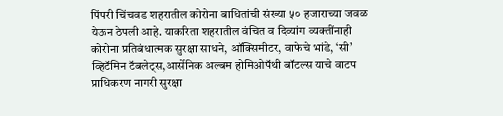पिंपरी चिंचवड शहरातील कोरोना बाधितांची संख्या ५० हजाराच्या जवळ येऊन ठेपली आहे. याकरिता शहरातील वंचित व दिव्यांग व्यक्तींनाही कोरोना प्रतिबंधात्मक सुरक्षा साधने, ऑक्सिमीटर, वाफेचे भांडे, ‘सी’ व्हिटॅमिन टॅबलेट्स,आर्सेनिक अल्बम होमिओपॅथी बॉटल्स याचे वाटप प्राधिकरण नागरी सुरक्षा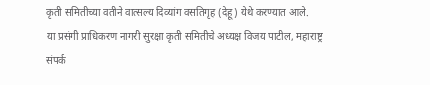कृती समितीच्या वतीने वात्सल्य दिव्यांग वसतिगृह (देहू) येथे करण्यात आले.
या प्रसंगी प्राधिकरण नागरी सुरक्षा कृती समितीचे अध्यक्ष विजय पाटील, महाराष्ट्र संपर्क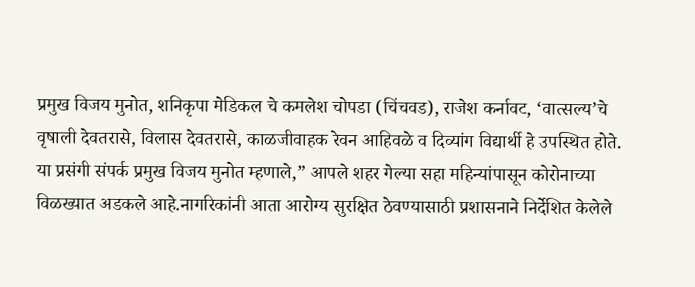प्रमुख विजय मुनोत, शनिकृपा मेडिकल चे कमलेश चोपडा (चिंचवड), राजेश कर्नावट, ‘वात्सल्य’चे वृषाली देवतरासे, विलास देवतरासे, काळजीवाहक रेवन आहिवळे व दिव्यांग विद्यार्थी हे उपस्थित होते.
या प्रसंगी संपर्क प्रमुख विजय मुनोत म्हणाले,” आपले शहर गेल्या सहा महिन्यांपासून कोरोनाच्या विळख्यात अडकले आहे.नागरिकांनी आता आरोग्य सुरक्षित ठेवण्यासाठी प्रशासनाने निर्देशित केलेले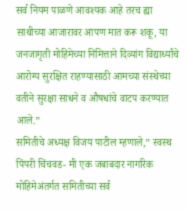सर्व नियम पाळणे आवश्यक आहे तरच ह्या साथीच्या आजारावर आपण मात करू शकू, या जनजागृती मोहिमेच्या निमित्ताने दिव्यांग विद्यार्थ्यांचे आरोग्य सुरक्षित राहण्यासाठी आमच्या संस्थेच्या वतीने सुरक्षा साधने व औषधांचे वाटप करण्यात आले.”
समितीचे अध्यक्ष विजय पाटील म्हणाले,” स्वस्थ पिंपरी चिंचवड- मी एक जबाबदार नागरिक मोहिमेअंतर्गत समितीच्या सर्व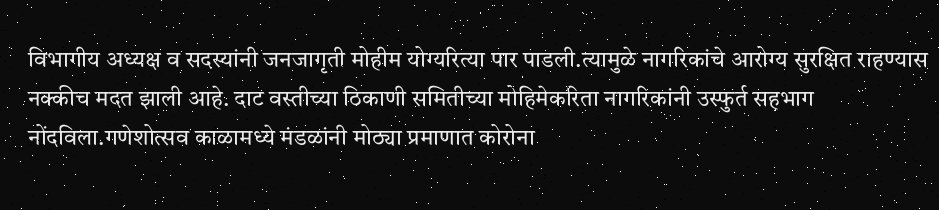विभागीय अध्यक्ष व सदस्यांनी जनजागृती मोहीम योग्यरित्या पार पाडली.त्यामुळे नागरिकांचे आरोग्य सुरक्षित राहण्यास नक्कीच मदत झाली आहे. दाट वस्तीच्या ठिकाणी समितीच्या मोहिमेकरिता नागरिकांनी उस्फुर्त सहभाग नोंदविला.गणेशोत्सव काळामध्ये मंडळांनी मोठ्या प्रमाणात कोरोना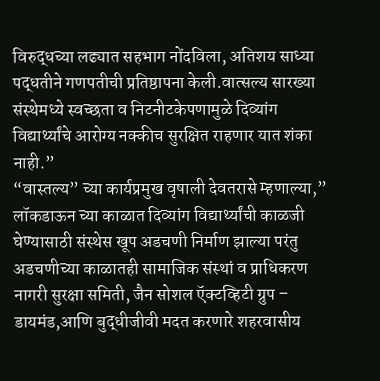विरुद्धच्या लढ्यात सहभाग नोंदविला, अतिशय साध्या पद्धतीने गणपतीची प्रतिष्ठापना केली.वात्सल्य सारख्या संस्थेमध्ये स्वच्छता व निटनीटकेपणामुळे दिव्यांग विद्यार्थ्यांचे आरोग्य नक्कीच सुरक्षित राहणार यात शंका नाही.”
“वास्तल्य” च्या कार्यप्रमुख वृषाली देवतरासे म्हणाल्या,” लॉकडाऊन च्या काळात दिव्यांग विद्यार्थ्यांची काळजी घेण्यासाठी संस्थेस खूप अडचणी निर्माण झाल्या परंतु अडचणीच्या काळातही सामाजिक संस्थां व प्राधिकरण नागरी सुरक्षा समिती, जैन सोशल ऍक्टव्हिटी ग्रुप – डायमंड,आणि बुद्धीजीवी मदत करणारे शहरवासीय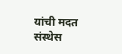यांची मदत संस्थेस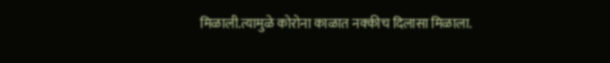मिळाली.त्यामुळे कोरोना काळात नक्कीच दिलासा मिळाला.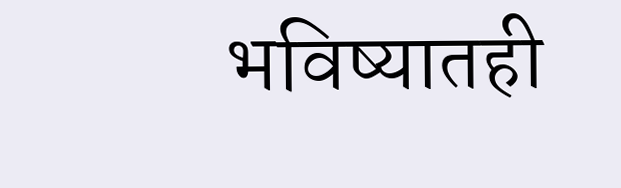भविष्यातही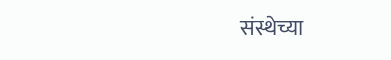संस्थेच्या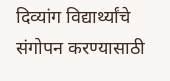दिव्यांग विद्यार्थ्यांचे संगोपन करण्यासाठी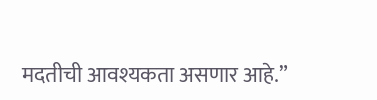मदतीची आवश्यकता असणार आहे.”